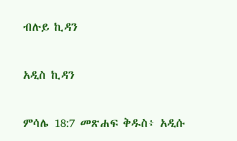ብሉይ ኪዳን

አዲስ ኪዳን

ምሳሌ 18:7 መጽሐፍ ቅዱስ፥ አዲሱ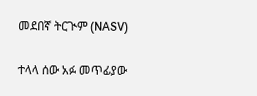መደበኛ ትርጒም (NASV)

ተላላ ሰው አፉ መጥፊያው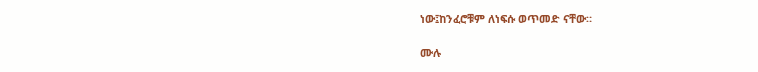ነው፤ከንፈሮቹም ለነፍሱ ወጥመድ ናቸው።

ሙሉ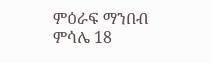ምዕራፍ ማንበብ ምሳሌ 18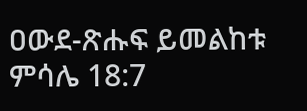ዐውደ-ጽሑፍ ይመልከቱ ምሳሌ 18:7